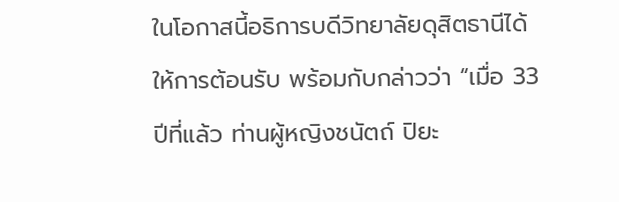ในโอกาสนี้อธิการบดีวิทยาลัยดุสิตธานีได้ให้การต้อนรับ พร้อมกับกล่าวว่า “เมื่อ 33 ปีที่แล้ว ท่านผู้หญิงชนัตถ์ ปิยะ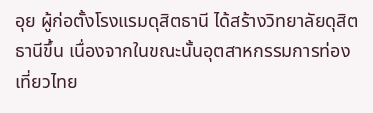อุย ผู้ก่อตั้งโรงแรมดุสิตธานี ได้สร้างวิทยาลัยดุสิตธานีขึ้น เนื่องจากในขณะนั้นอุตสาหกรรมการท่องเที่ยวไทย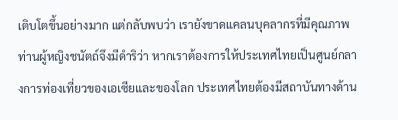เติบโตขึ้นอย่างมาก แต่กลับพบว่า เรายังขาดแคลนบุคลากรที่มีคุณภาพ ท่านผู้หญิงชนัตถ์จึงมีดำริว่า หากเราต้องการให้ประเทศไทยเป็นศูนย์กลางการท่องเที่ยวของเอเซียและของโลก ประเทศไทยต้องมีสถาบันทางด้าน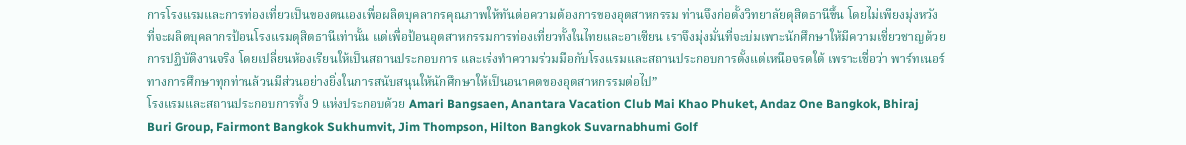การโรงแรมและการท่องเที่ยวเป็นของตนเองเพื่อผลิตบุคลากรคุณภาพให้ทันต่อความต้องการของอุตสาหกรรม ท่านจึงก่อตั้งวิทยาลัยดุสิตธานีขึ้น โดยไม่เพียงมุ่งหวังที่จะผลิตบุคลากรป้อนโรงแรมดุสิตธานีเท่านั้น แต่เพื่อป้อนอุตสาหกรรมการท่องเที่ยวทั้งในไทยและอาเซียน เราจึงมุ่งมั่นที่จะบ่มเพาะนักศึกษาให้มีความเชี่ยวชาญด้วยการปฏิบัติงานจริง โดยเปลี่ยนห้องเรียนให้เป็นสถานประกอบการ และเร่งทำความร่วมมือกับโรงแรมและสถานประกอบการตั้งแต่เหนือจรดใต้ เพราะเชื่อว่า พาร์ทเนอร์ทางการศึกษาทุกท่านล้วนมีส่วนอย่างยิ่งในการสนับสนุนให้นักศึกษาให้เป็นอนาคตของอุตสาหกรรมต่อไป”
โรงแรมและสถานประกอบการทั้ง 9 แห่งประกอบด้วย Amari Bangsaen, Anantara Vacation Club Mai Khao Phuket, Andaz One Bangkok, Bhiraj Buri Group, Fairmont Bangkok Sukhumvit, Jim Thompson, Hilton Bangkok Suvarnabhumi Golf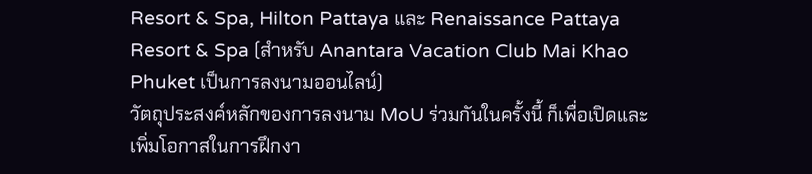Resort & Spa, Hilton Pattaya และ Renaissance Pattaya Resort & Spa (สำหรับ Anantara Vacation Club Mai Khao Phuket เป็นการลงนามออนไลน์)
วัตถุประสงค์หลักของการลงนาม MoU ร่วมกันในครั้งนี้ ก็เพื่อเปิดและเพิ่มโอกาสในการฝึกงา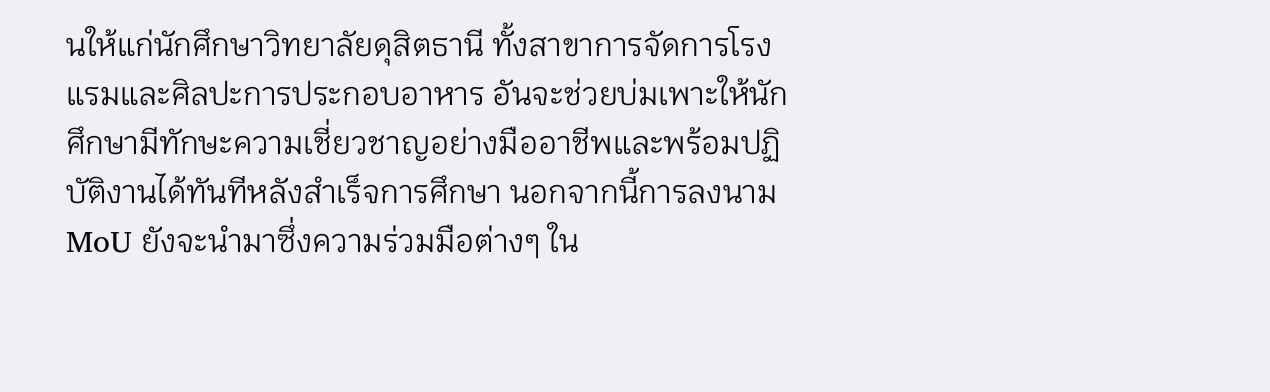นให้แก่นักศึกษาวิทยาลัยดุสิตธานี ทั้งสาขาการจัดการโรงแรมและศิลปะการประกอบอาหาร อันจะช่วยบ่มเพาะให้นักศึกษามีทักษะความเชี่ยวชาญอย่างมืออาชีพและพร้อมปฏิบัติงานได้ทันทีหลังสำเร็จการศึกษา นอกจากนี้การลงนาม MoU ยังจะนำมาซึ่งความร่วมมือต่างๆ ใน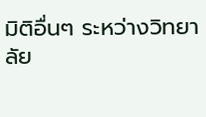มิติอื่นๆ ระหว่างวิทยาลัย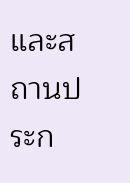และสถานประก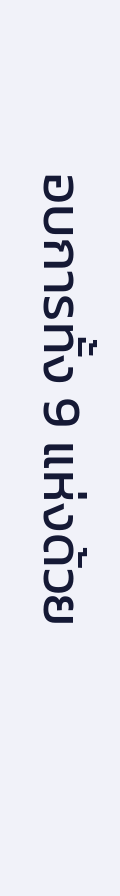อบการทั้ง 9 แห่งด้วย